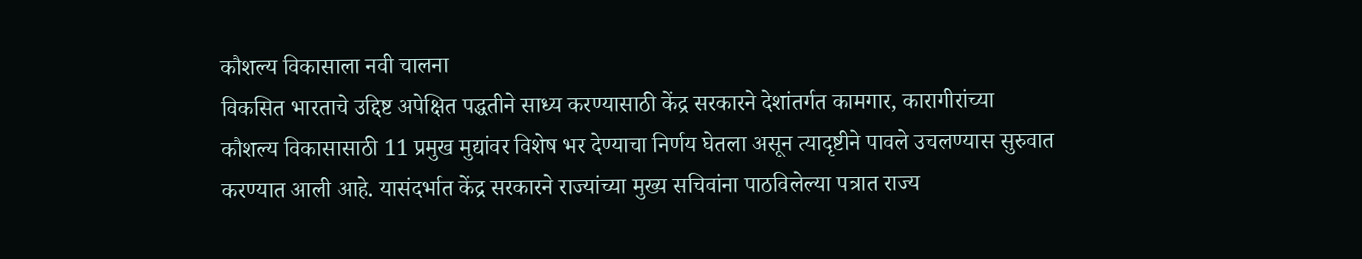कौशल्य विकासाला नवी चालना
विकसित भारताचे उद्दिष्ट अपेक्षित पद्धतीने साध्य करण्यासाठी केंद्र सरकारने देशांतर्गत कामगार, कारागीरांच्या कौशल्य विकासासाठी 11 प्रमुख मुद्यांवर विशेष भर देण्याचा निर्णय घेतला असून त्यादृष्टीने पावले उचलण्यास सुरुवात करण्यात आली आहे. यासंदर्भात केंद्र सरकारने राज्यांच्या मुख्य सचिवांना पाठविलेल्या पत्रात राज्य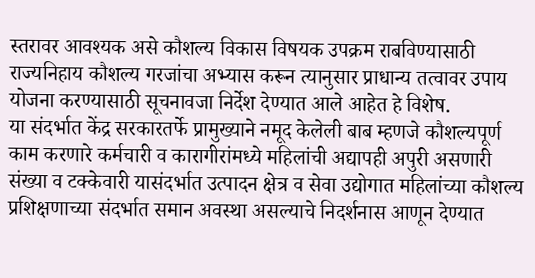स्तरावर आवश्यक असे कौशल्य विकास विषयक उपक्रम राबविण्यासाठी राज्यनिहाय कौशल्य गरजांचा अभ्यास करून त्यानुसार प्राधान्य तत्वावर उपाय योजना करण्यासाठी सूचनावजा निर्देश देण्यात आले आहेत हे विशेष.
या संदर्भात केंद्र सरकारतर्फे प्रामुख्याने नमूद केलेली बाब म्हणजे कौशल्यपूर्ण काम करणारे कर्मचारी व कारागीरांमध्ये महिलांची अद्यापही अपुरी असणारी संख्या व टक्केवारी यासंदर्भात उत्पादन क्षेत्र व सेवा उद्योगात महिलांच्या कौशल्य प्रशिक्षणाच्या संदर्भात समान अवस्था असल्याचे निदर्शनास आणून देण्यात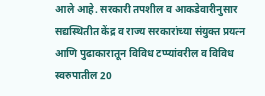आले आहे. सरकारी तपशील व आकडेवारीनुसार सद्यस्थितीत केंद्र व राज्य सरकारांच्या संयुक्त प्रयत्न आणि पुढाकारातून विविध टप्प्यांवरील व विविध स्वरुपातील 20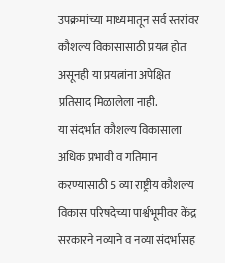उपक्रमांच्या माध्यमातून सर्व स्तरांवर कौशल्य विकासासाठी प्रयत्न होत असूनही या प्रयत्नांना अपेक्षित प्रतिसाद मिळालेला नाही.
या संदर्भात कौशल्य विकासाला अधिक प्रभावी व गतिमान करण्यासाठी 5 व्या राष्ट्रीय कौशल्य विकास परिषदेच्या पार्श्वभूमीवर केंद्र सरकारने नव्याने व नव्या संदर्भासह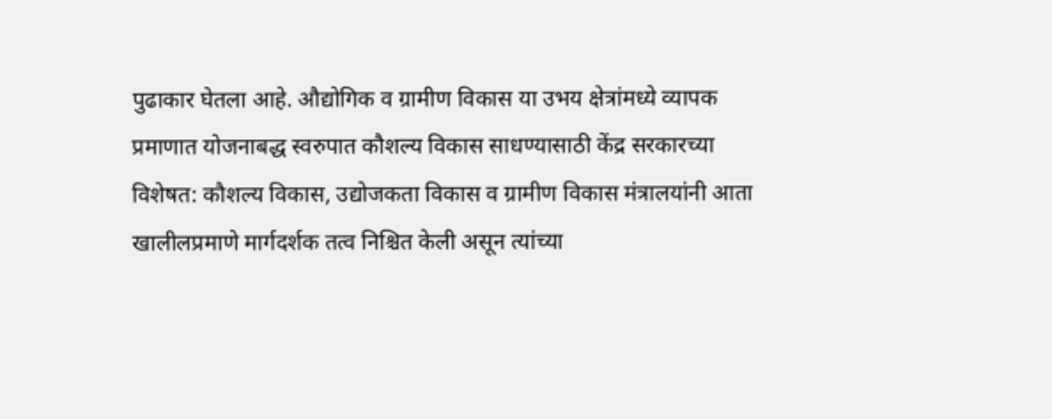पुढाकार घेतला आहे. औद्योगिक व ग्रामीण विकास या उभय क्षेत्रांमध्ये व्यापक प्रमाणात योजनाबद्ध स्वरुपात कौशल्य विकास साधण्यासाठी केंद्र सरकारच्या विशेषत: कौशल्य विकास, उद्योजकता विकास व ग्रामीण विकास मंत्रालयांनी आता खालीलप्रमाणे मार्गदर्शक तत्व निश्चित केली असून त्यांच्या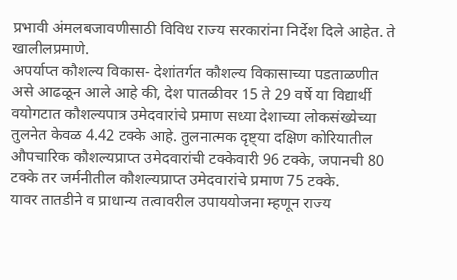प्रभावी अंमलबजावणीसाठी विविध राज्य सरकारांना निर्देश दिले आहेत. ते खालीलप्रमाणे.
अपर्याप्त कौशल्य विकास- देशांतर्गत कौशल्य विकासाच्या पडताळणीत असे आढळून आले आहे की, देश पातळीवर 15 ते 29 वर्षे या विद्यार्थी वयोगटात कौशल्यपात्र उमेदवारांचे प्रमाण सध्या देशाच्या लोकसंख्येच्या तुलनेत केवळ 4.42 टक्के आहे. तुलनात्मक दृष्ट्या दक्षिण कोरियातील औपचारिक कौशल्यप्राप्त उमेदवारांची टक्केवारी 96 टक्के, जपानची 80 टक्के तर जर्मनीतील कौशल्यप्राप्त उमेदवारांचे प्रमाण 75 टक्के.
यावर तातडीने व प्राधान्य तत्वावरील उपाययोजना म्हणून राज्य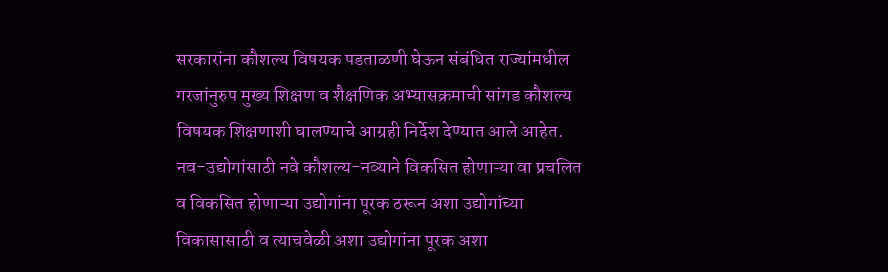सरकारांना कौशल्य विषयक पडताळणी घेऊन संबंधित राज्यांमधील गरजांनुरुप मुख्य शिक्षण व शैक्षणिक अभ्यासक्रमाची सांगड कौशल्य विषयक शिक्षणाशी घालण्याचे आग्रही निर्देश देण्यात आले आहेत.
नव-उद्योगांसाठी नवे कौशल्य-नव्याने विकसित होणाऱ्या वा प्रचलित व विकसित होणाऱ्या उद्योगांना पूरक ठरून अशा उद्योगांच्या विकासासाठी व त्याचवेळी अशा उद्योगांना पूरक अशा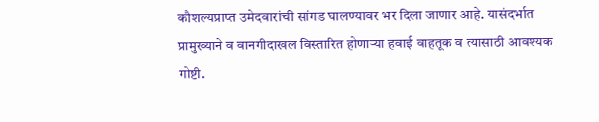कौशल्यप्राप्त उमेदवारांची सांगड घालण्यावर भर दिला जाणार आहे. यासंदर्भात प्रामुख्याने व वानगीदाखल विस्तारित होणाऱ्या हवाई वाहतूक व त्यासाठी आवश्यक गोष्टी.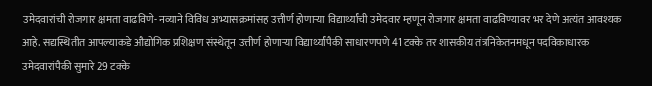उमेदवारांची रोजगार क्षमता वाढविणे- नव्याने विविध अभ्यासक्रमांसह उत्तीर्ण होणाऱ्या विद्यार्थ्यांची उमेदवार म्हणून रोजगार क्षमता वाढविण्यावर भर देणे अत्यंत आवश्यक आहे. सद्यस्थितीत आपल्याकडे औद्योगिक प्रशिक्षण संस्थेतून उत्तीर्ण होणाऱ्या विद्यार्थ्यांपैकी साधारणपणे 41 टक्के तर शासकीय तंत्रनिकेतनमधून पदविकाधारक उमेदवारांपैकी सुमारे 29 टक्के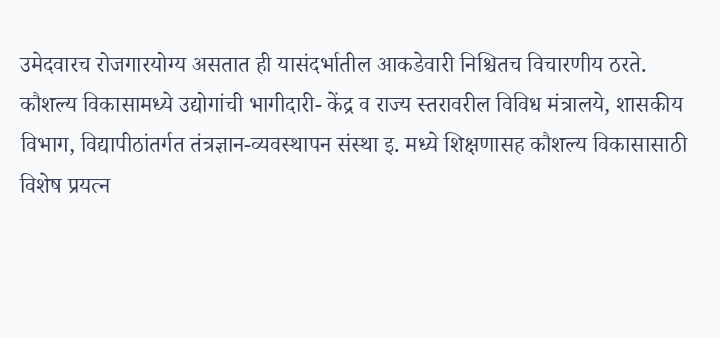उमेदवारच रोजगारयोग्य असतात ही यासंदर्भातील आकडेवारी निश्चितच विचारणीय ठरते.
कौशल्य विकासामध्ये उद्योगांची भागीदारी- केंद्र व राज्य स्तरावरील विविध मंत्रालये, शासकीय विभाग, विद्यापीठांतर्गत तंत्रज्ञान-व्यवस्थापन संस्था इ. मध्ये शिक्षणासह कौशल्य विकासासाठी विशेष प्रयत्न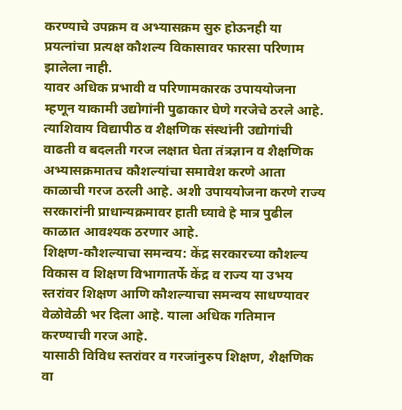करण्याचे उपक्रम व अभ्यासक्रम सुरु होऊनही या प्रयत्नांचा प्रत्यक्ष कौशल्य विकासावर फारसा परिणाम झालेला नाही.
यावर अधिक प्रभावी व परिणामकारक उपाययोजना म्हणून याकामी उद्योगांनी पुढाकार घेणे गरजेचे ठरले आहे. त्याशिवाय विद्यापीठ व शैक्षणिक संस्थांनी उद्योगांची वाढती व बदलती गरज लक्षात घेता तंत्रज्ञान व शैक्षणिक अभ्यासक्रमातच कौशल्यांचा समावेश करणे आता काळाची गरज ठरली आहे. अशी उपाययोजना करणे राज्य सरकारांनी प्राधान्यक्रमावर हाती घ्यावे हे मात्र पुढील काळात आवश्यक ठरणार आहे.
शिक्षण-कौशल्याचा समन्वय: केंद्र सरकारच्या कौशल्य विकास व शिक्षण विभागातर्फे केंद्र व राज्य या उभय स्तरांवर शिक्षण आणि कौशल्याचा समन्वय साधण्यावर वेळोवेळी भर दिला आहे. याला अधिक गतिमान करण्याची गरज आहे.
यासाठी विविध स्तरांवर व गरजांनुरुप शिक्षण, शैक्षणिक वा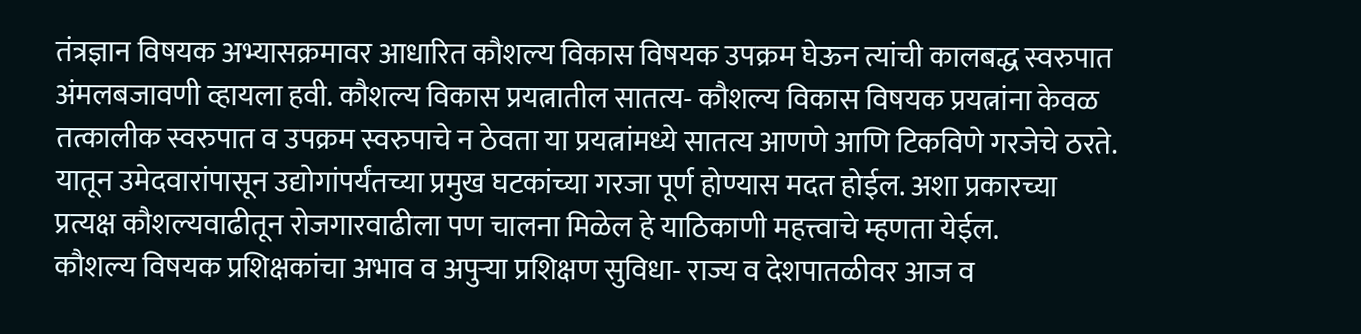तंत्रज्ञान विषयक अभ्यासक्रमावर आधारित कौशल्य विकास विषयक उपक्रम घेऊन त्यांची कालबद्ध स्वरुपात अंमलबजावणी व्हायला हवी. कौशल्य विकास प्रयत्नातील सातत्य- कौशल्य विकास विषयक प्रयत्नांना केवळ तत्कालीक स्वरुपात व उपक्रम स्वरुपाचे न ठेवता या प्रयत्नांमध्ये सातत्य आणणे आणि टिकविणे गरजेचे ठरते. यातून उमेदवारांपासून उद्योगांपर्यंतच्या प्रमुख घटकांच्या गरजा पूर्ण होण्यास मदत होईल. अशा प्रकारच्या प्रत्यक्ष कौशल्यवाढीतून रोजगारवाढीला पण चालना मिळेल हे याठिकाणी महत्त्वाचे म्हणता येईल.
कौशल्य विषयक प्रशिक्षकांचा अभाव व अपुऱ्या प्रशिक्षण सुविधा- राज्य व देशपातळीवर आज व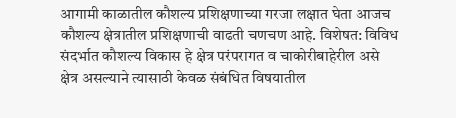आगामी काळातील कौशल्य प्रशिक्षणाच्या गरजा लक्षात घेता आजच कौशल्य क्षेत्रातील प्रशिक्षणाची वाढती चणचण आहे. विशेषत: विविध संदर्भात कौशल्य विकास हे क्षेत्र परंपरागत व चाकोरीबाहेरील असे क्षेत्र असल्याने त्यासाठी केवळ संबंधित विषयातील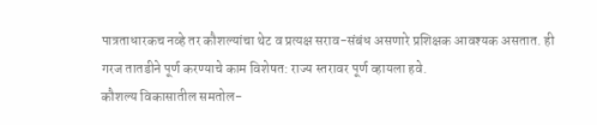पात्रताधारकच नव्हे तर कौशल्यांचा थेट व प्रत्यक्ष सराव-संबंध असणारे प्रशिक्षक आवश्यक असतात. ही गरज तातडीने पूर्ण करण्याचे काम विशेषत: राज्य स्तरावर पूर्ण व्हायला हवे.
कौशल्य विकासातील समतोल-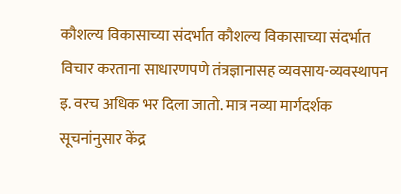कौशल्य विकासाच्या संदर्भात कौशल्य विकासाच्या संदर्भात विचार करताना साधारणपणे तंत्रज्ञानासह व्यवसाय-व्यवस्थापन इ. वरच अधिक भर दिला जातो. मात्र नव्या मार्गदर्शक सूचनांनुसार केंद्र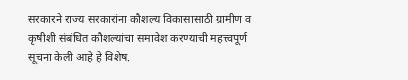सरकारने राज्य सरकारांना कौशल्य विकासासाठी ग्रामीण व कृषीशी संबंधित कौशल्यांचा समावेश करण्याची महत्त्वपूर्ण सूचना केली आहे हे विशेष.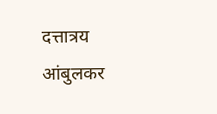दत्तात्रय आंबुलकर